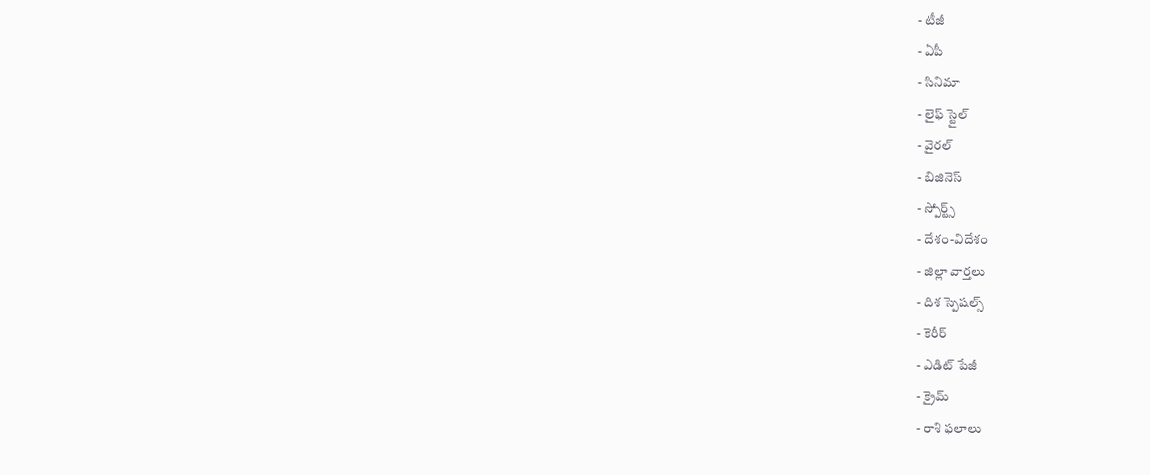- టీజీ
- ఏపీ
- సినిమా
- లైఫ్ స్టైల్
- వైరల్
- బిజినెస్
- స్పోర్ట్స్
- దేశం-విదేశం
- జిల్లా వార్తలు
- దిశ స్పెషల్స్
- కెరీర్
- ఎడిట్ పేజీ
- క్రైమ్
- రాశి ఫలాలు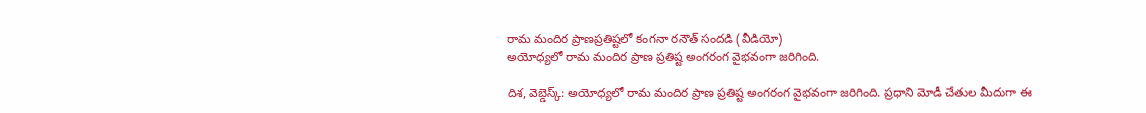రామ మందిర ప్రాణప్రతిష్టలో కంగనా రనౌత్ సందడి (వీడియో)
అయోధ్యలో రామ మందిర ప్రాణ ప్రతిష్ట అంగరంగ వైభవంగా జరిగింది.

దిశ, వెబ్డెస్క్: అయోధ్యలో రామ మందిర ప్రాణ ప్రతిష్ట అంగరంగ వైభవంగా జరిగింది. ప్రధాని మోడీ చేతుల మీదుగా ఈ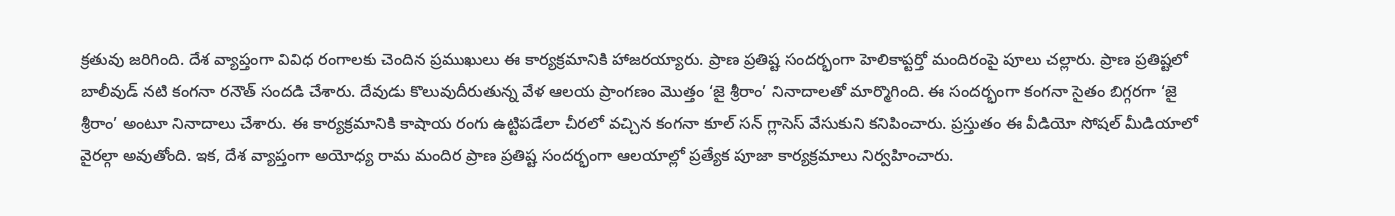క్రతువు జరిగింది. దేశ వ్యాప్తంగా వివిధ రంగాలకు చెందిన ప్రముఖులు ఈ కార్యక్రమానికి హాజరయ్యారు. ప్రాణ ప్రతిష్ట సందర్భంగా హెలికాప్టర్తో మందిరంపై పూలు చల్లారు. ప్రాణ ప్రతిష్టలో బాలీవుడ్ నటి కంగనా రనౌత్ సందడి చేశారు. దేవుడు కొలువుదీరుతున్న వేళ ఆలయ ప్రాంగణం మొత్తం ‘జై శ్రీరాం’ నినాదాలతో మార్మొగింది. ఈ సందర్భంగా కంగనా సైతం బిగ్గరగా ‘జై శ్రీరాం’ అంటూ నినాదాలు చేశారు. ఈ కార్యక్రమానికి కాషాయ రంగు ఉట్టిపడేలా చీరలో వచ్చిన కంగనా కూల్ సన్ గ్లాసెస్ వేసుకుని కనిపించారు. ప్రస్తుతం ఈ వీడియో సోషల్ మీడియాలో వైరల్గా అవుతోంది. ఇక, దేశ వ్యాప్తంగా అయోధ్య రామ మందిర ప్రాణ ప్రతిష్ట సందర్భంగా ఆలయాల్లో ప్రత్యేక పూజా కార్యక్రమాలు నిర్వహించారు.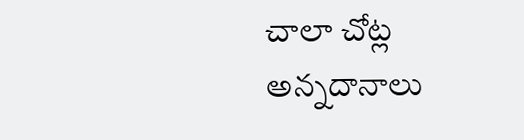చాలా చోట్ల అన్నదానాలు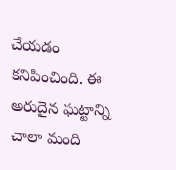చేయడం కనిపించింది. ఈ అరుదైన ఘట్టాన్ని చాలా మంది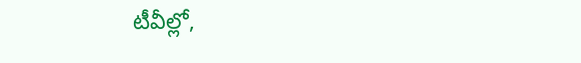టీవీల్లో,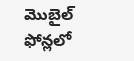మొబైల్ ఫోన్లలో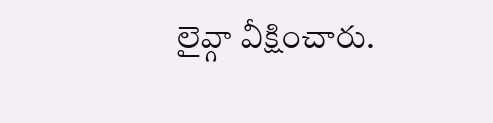లైవ్గా వీక్షించారు.